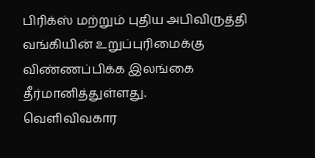பிரிக்ஸ் மற்றும் புதிய அபிவிருத்தி வங்கியின் உறுப்புரிமைக்கு விண்ணப்பிக்க இலங்கை தீர்மானித்துள்ளது.
வெளிவிவகார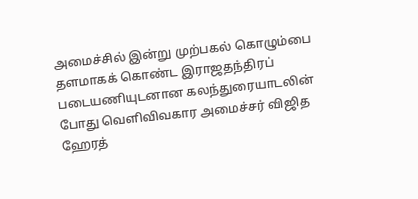அமைச்சில் இன்று முற்பகல் கொழும்பை தளமாகக் கொண்ட இராஜதந்திரப் படையணியுடனான கலந்துரையாடலின் போது வெளிவிவகார அமைச்சர் விஜித ஹேரத்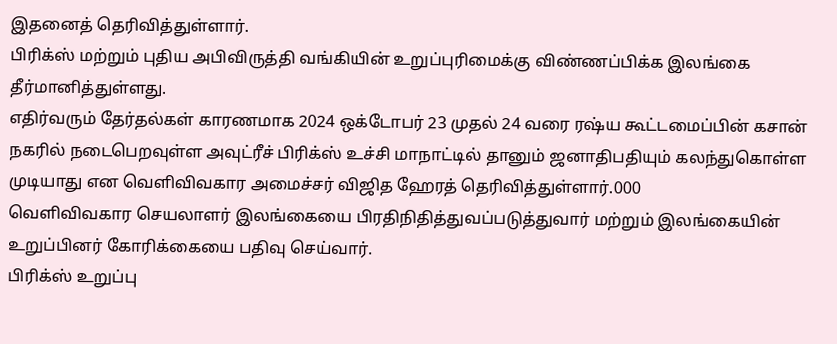இதனைத் தெரிவித்துள்ளார்.
பிரிக்ஸ் மற்றும் புதிய அபிவிருத்தி வங்கியின் உறுப்புரிமைக்கு விண்ணப்பிக்க இலங்கை தீர்மானித்துள்ளது.
எதிர்வரும் தேர்தல்கள் காரணமாக 2024 ஒக்டோபர் 23 முதல் 24 வரை ரஷ்ய கூட்டமைப்பின் கசான் நகரில் நடைபெறவுள்ள அவுட்ரீச் பிரிக்ஸ் உச்சி மாநாட்டில் தானும் ஜனாதிபதியும் கலந்துகொள்ள முடியாது என வெளிவிவகார அமைச்சர் விஜித ஹேரத் தெரிவித்துள்ளார்.000
வெளிவிவகார செயலாளர் இலங்கையை பிரதிநிதித்துவப்படுத்துவார் மற்றும் இலங்கையின் உறுப்பினர் கோரிக்கையை பதிவு செய்வார்.
பிரிக்ஸ் உறுப்பு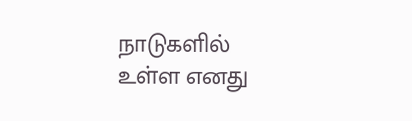நாடுகளில் உள்ள எனது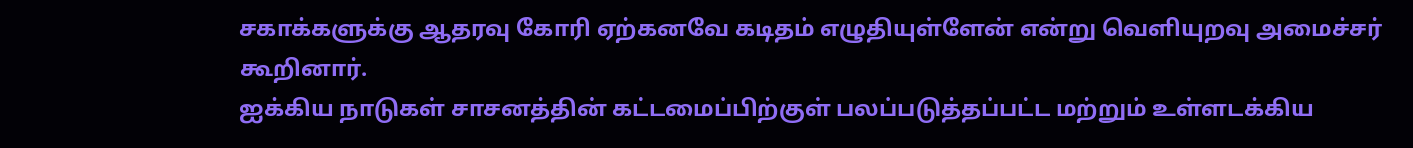சகாக்களுக்கு ஆதரவு கோரி ஏற்கனவே கடிதம் எழுதியுள்ளேன் என்று வெளியுறவு அமைச்சர் கூறினார்.
ஐக்கிய நாடுகள் சாசனத்தின் கட்டமைப்பிற்குள் பலப்படுத்தப்பட்ட மற்றும் உள்ளடக்கிய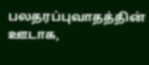பலதரப்புவாதத்தின் ஊடாக,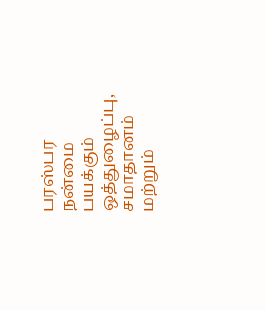பரஸ்பர நன்மை பயக்கும் ஒத்துழைப்பு, சமாதானம் மற்றும்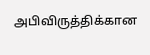அபிவிருத்திக்கான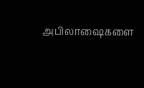அபிலாஷைகளை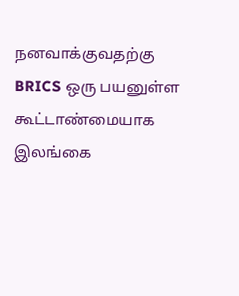நனவாக்குவதற்கு BRICS ஒரு பயனுள்ள கூட்டாண்மையாக இலங்கை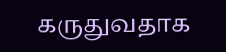கருதுவதாக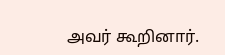அவர் கூறினார்.